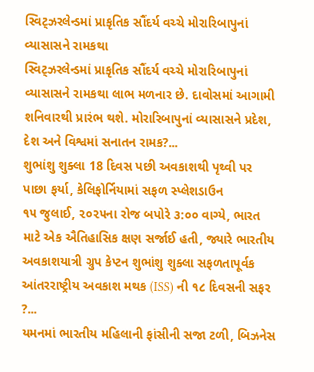સ્વિટ્ઝરલેન્ડમાં પ્રાકૃતિક સૌંદર્ય વચ્ચે મોરારિબાપુનાં વ્યાસાસને રામકથા
સ્વિટ્ઝરલેન્ડમાં પ્રાકૃતિક સૌંદર્ય વચ્ચે મોરારિબાપુનાં વ્યાસાસને રામકથા લાભ મળનાર છે. દાવોસમાં આગામી શનિવારથી પ્રારંભ થશે. મોરારિબાપુનાં વ્યાસાસને પ્રદેશ, દેશ અને વિશ્વમાં સનાતન રામક?...
શુભાંશુ શુક્લા 18 દિવસ પછી અવકાશથી પૃથ્વી પર પાછા ફર્યા, કેલિફોર્નિયામાં સફળ સ્પ્લેશડાઉન
૧૫ જુલાઈ, ૨૦૨૫ના રોજ બપોરે ૩:૦૦ વાગ્યે, ભારત માટે એક ઐતિહાસિક ક્ષણ સર્જાઈ હતી, જ્યારે ભારતીય અવકાશયાત્રી ગ્રુપ કેપ્ટન શુભાંશુ શુક્લા સફળતાપૂર્વક આંતરરાષ્ટ્રીય અવકાશ મથક (ISS) ની ૧૮ દિવસની સફર ?...
યમનમાં ભારતીય મહિલાની ફાંસીની સજા ટળી, બિઝનેસ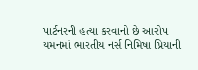પાર્ટનરની હત્યા કરવાનો છે આરોપ
યમનમાં ભારતીય નર્સ નિમિષા પ્રિયાની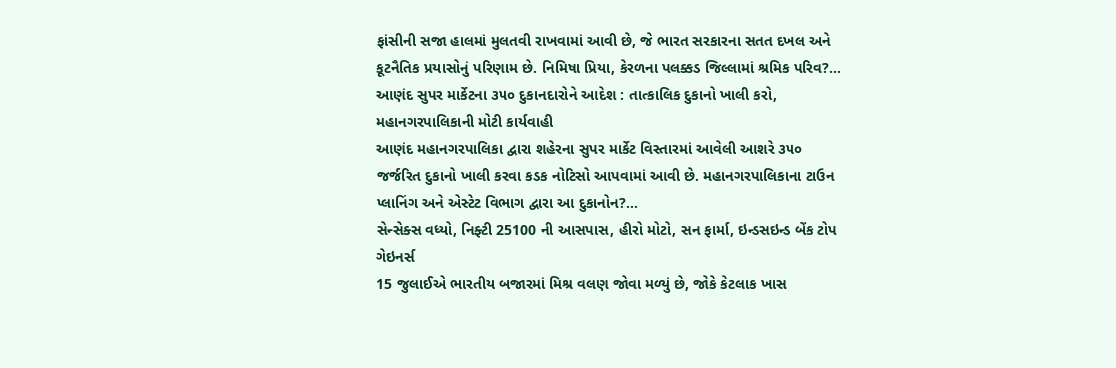ફાંસીની સજા હાલમાં મુલતવી રાખવામાં આવી છે, જે ભારત સરકારના સતત દખલ અને કૂટનૈતિક પ્રયાસોનું પરિણામ છે. નિમિષા પ્રિયા, કેરળના પલક્કડ જિલ્લામાં શ્રમિક પરિવ?...
આણંદ સુપર માર્કેટના ૩૫૦ દુકાનદારોને આદેશ : તાત્કાલિક દુકાનો ખાલી કરો, મહાનગરપાલિકાની મોટી કાર્યવાહી
આણંદ મહાનગરપાલિકા દ્વારા શહેરના સુપર માર્કેટ વિસ્તારમાં આવેલી આશરે ૩૫૦ જર્જરિત દુકાનો ખાલી કરવા કડક નોટિસો આપવામાં આવી છે. મહાનગરપાલિકાના ટાઉન પ્લાનિંગ અને એસ્ટેટ વિભાગ દ્વારા આ દુકાનોન?...
સેન્સેક્સ વધ્યો, નિફ્ટી 25100 ની આસપાસ, હીરો મોટો, સન ફાર્મા, ઇન્ડસઇન્ડ બેંક ટોપ ગેઇનર્સ
15 જુલાઈએ ભારતીય બજારમાં મિશ્ર વલણ જોવા મળ્યું છે, જોકે કેટલાક ખાસ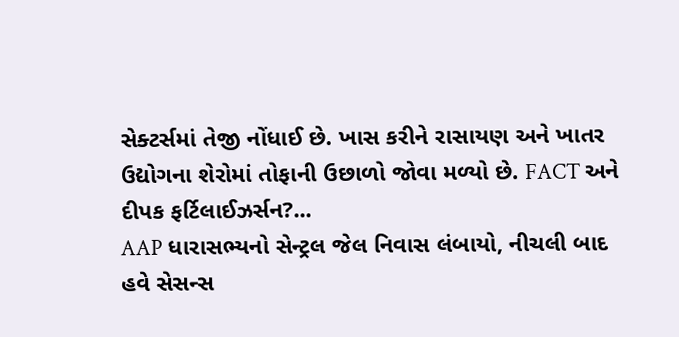સેક્ટર્સમાં તેજી નોંધાઈ છે. ખાસ કરીને રાસાયણ અને ખાતર ઉદ્યોગના શેરોમાં તોફાની ઉછાળો જોવા મળ્યો છે. FACT અને દીપક ફર્ટિલાઈઝર્સન?...
AAP ધારાસભ્યનો સેન્ટ્રલ જેલ નિવાસ લંબાયો, નીચલી બાદ હવે સેસન્સ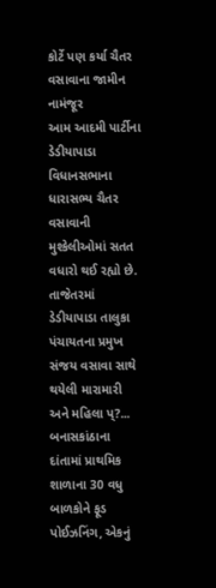કોર્ટે પણ કર્યા ચૈતર વસાવાના જામીન નામંજૂર
આમ આદમી પાર્ટીના ડેડીયાપાડા વિધાનસભાના ધારાસભ્ય ચૈતર વસાવાની મુશ્કેલીઓમાં સતત વધારો થઈ રહ્યો છે. તાજેતરમાં ડેડીયાપાડા તાલુકા પંચાયતના પ્રમુખ સંજય વસાવા સાથે થયેલી મારામારી અને મહિલા પ્?...
બનાસકાંઠાના દાંતામાં પ્રાથમિક શાળાના 30 વધુ બાળકોને ફૂડ પોઈઝનિંગ, એકનું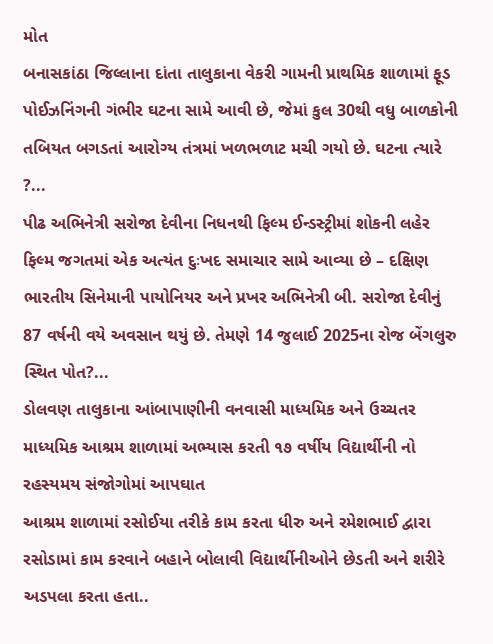મોત
બનાસકાંઠા જિલ્લાના દાંતા તાલુકાના વેકરી ગામની પ્રાથમિક શાળામાં ફૂડ પોઈઝનિંગની ગંભીર ઘટના સામે આવી છે, જેમાં કુલ 30થી વધુ બાળકોની તબિયત બગડતાં આરોગ્ય તંત્રમાં ખળભળાટ મચી ગયો છે. ઘટના ત્યારે ?...
પીઢ અભિનેત્રી સરોજા દેવીના નિધનથી ફિલ્મ ઈન્ડસ્ટ્રીમાં શોકની લહેર
ફિલ્મ જગતમાં એક અત્યંત દુઃખદ સમાચાર સામે આવ્યા છે – દક્ષિણ ભારતીય સિનેમાની પાયોનિયર અને પ્રખર અભિનેત્રી બી. સરોજા દેવીનું 87 વર્ષની વયે અવસાન થયું છે. તેમણે 14 જુલાઈ 2025ના રોજ બેંગલુરુ સ્થિત પોત?...
ડોલવણ તાલુકાના આંબાપાણીની વનવાસી માધ્યમિક અને ઉચ્ચતર માધ્યમિક આશ્રમ શાળામાં અભ્યાસ કરતી ૧૭ વર્ષીય વિદ્યાર્થીની નો રહસ્યમય સંજોગોમાં આપઘાત
આશ્રમ શાળામાં રસોઈયા તરીકે કામ કરતા ધીરુ અને રમેશભાઈ દ્વારા રસોડામાં કામ કરવાને બહાને બોલાવી વિદ્યાર્થીનીઓને છેડતી અને શરીરે અડપલા કરતા હતા..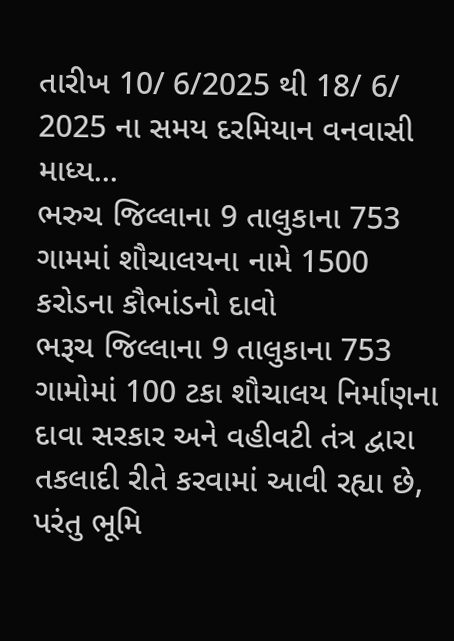તારીખ 10/ 6/2025 થી 18/ 6/ 2025 ના સમય દરમિયાન વનવાસી માધ્ય...
ભરુચ જિલ્લાના 9 તાલુકાના 753 ગામમાં શૌચાલયના નામે 1500 કરોડના કૌભાંડનો દાવો
ભરૂચ જિલ્લાના 9 તાલુકાના 753 ગામોમાં 100 ટકા શૌચાલય નિર્માણના દાવા સરકાર અને વહીવટી તંત્ર દ્વારા તકલાદી રીતે કરવામાં આવી રહ્યા છે, પરંતુ ભૂમિ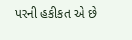પરની હકીકત એ છે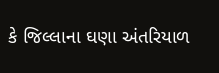કે જિલ્લાના ઘણા અંતરિયાળ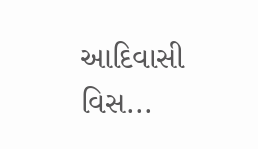આદિવાસી વિસ...